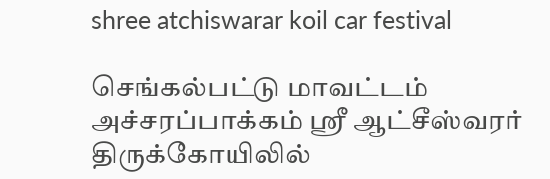shree atchiswarar koil car festival

செங்கல்பட்டு மாவட்டம் அச்சரப்பாக்கம் ஸ்ரீ ஆட்சீஸ்வரர் திருக்கோயிலில்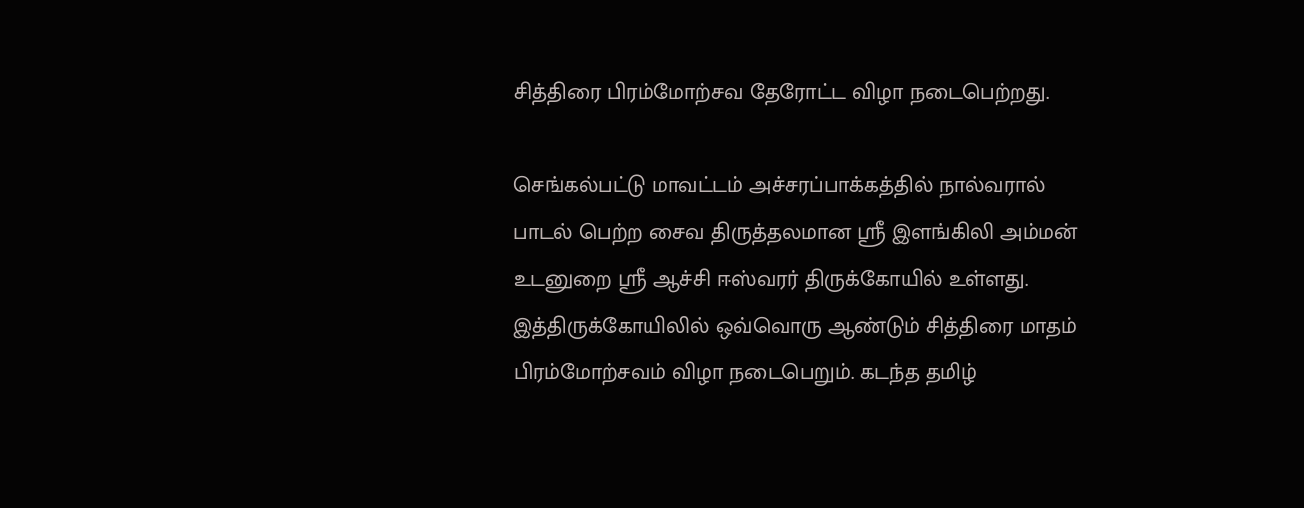சித்திரை பிரம்மோற்சவ தேரோட்ட விழா நடைபெற்றது.

செங்கல்பட்டு மாவட்டம் அச்சரப்பாக்கத்தில் நால்வரால்  பாடல் பெற்ற சைவ திருத்தலமான ஸ்ரீ இளங்கிலி அம்மன் உடனுறை ஸ்ரீ ஆச்சி ஈஸ்வரர் திருக்கோயில் உள்ளது. இத்திருக்கோயிலில் ஒவ்வொரு ஆண்டும் சித்திரை மாதம் பிரம்மோற்சவம் விழா நடைபெறும். கடந்த தமிழ்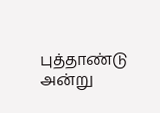புத்தாண்டு அன்று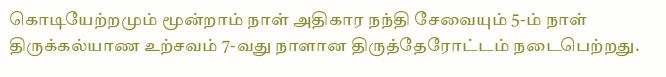கொடியேற்றமும் மூன்றாம் நாள் அதிகார நந்தி சேவையும் 5-ம் நாள் திருக்கல்யாண உற்சவம் 7-வது நாளான திருத்தேரோட்டம் நடைபெற்றது.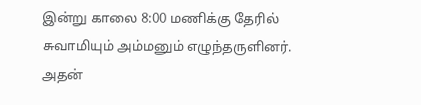இன்று காலை 8:00 மணிக்கு தேரில் சுவாமியும் அம்மனும் எழுந்தருளினர். அதன்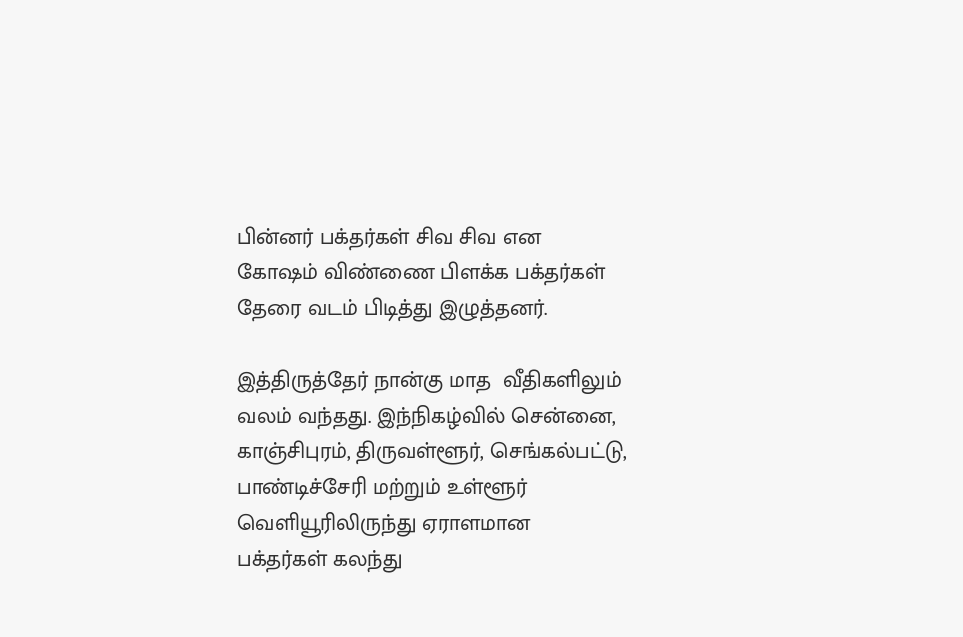பின்னர் பக்தர்கள் சிவ சிவ என கோஷம் விண்ணை பிளக்க பக்தர்கள் தேரை வடம் பிடித்து இழுத்தனர்.

இத்திருத்தேர் நான்கு மாத  வீதிகளிலும் வலம் வந்தது. இந்நிகழ்வில் சென்னை, காஞ்சிபுரம், திருவள்ளூர், செங்கல்பட்டு, பாண்டிச்சேரி மற்றும் உள்ளூர் வெளியூரிலிருந்து ஏராளமான  பக்தர்கள் கலந்து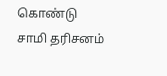கொண்டு சாமி தரிசனம்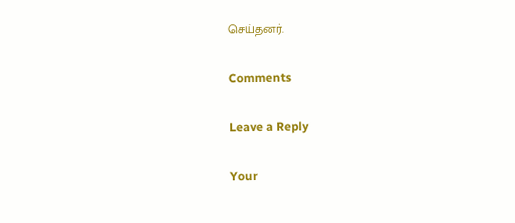செய்தனர்.

Comments

Leave a Reply

Your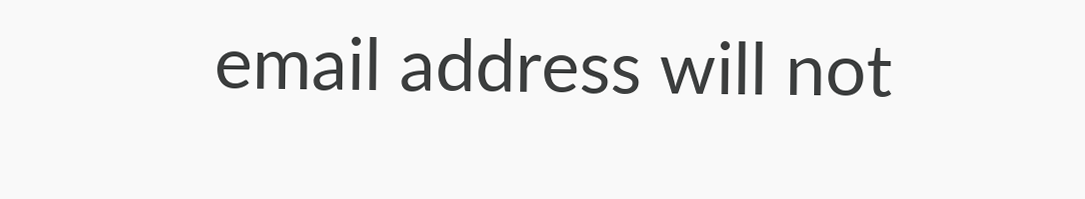email address will not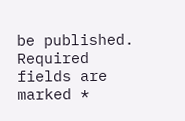be published. Required fields are marked *